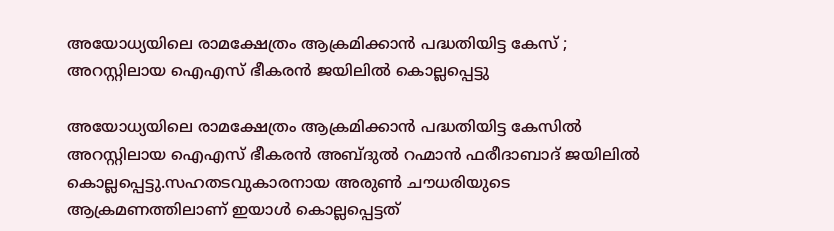അയോധ്യയിലെ രാമക്ഷേത്രം ആക്രമിക്കാന്‍ പദ്ധതിയിട്ട കേസ് ; അറസ്റ്റിലായ ഐഎസ് ഭീകരന്‍ ജയിലില്‍ കൊല്ലപ്പെട്ടു

അയോധ്യയിലെ രാമക്ഷേത്രം ആക്രമിക്കാൻ പദ്ധതിയിട്ട കേസിൽ അറസ്റ്റിലായ ഐഎസ് ഭീകരൻ അബ്ദുൽ റഹ്മാൻ ഫരീദാബാദ് ജയിലിൽ കൊല്ലപ്പെട്ടു.സഹതടവുകാരനായ അരുൺ ചൗധരിയുടെ ആക്രമണത്തിലാണ് ഇയാൾ കൊല്ലപ്പെട്ടത്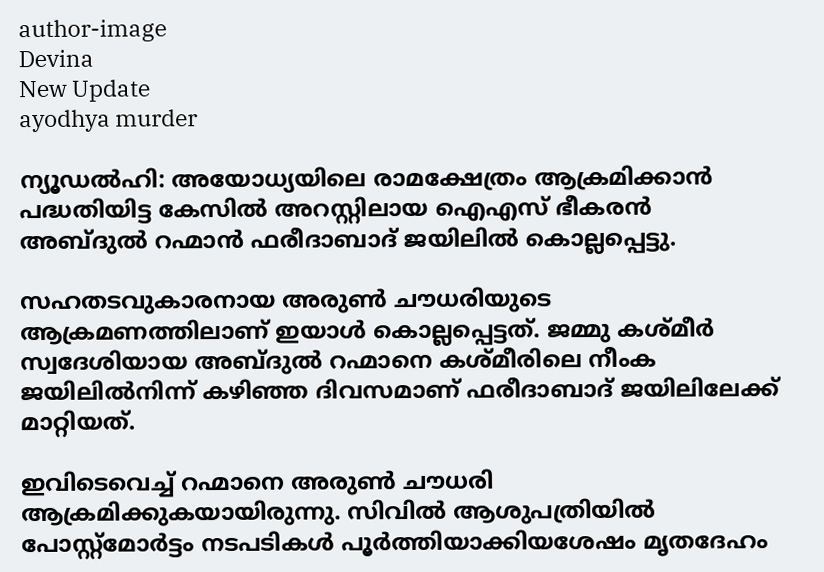author-image
Devina
New Update
ayodhya murder

ന്യൂഡൽഹി: അയോധ്യയിലെ രാമക്ഷേത്രം ആക്രമിക്കാൻ പദ്ധതിയിട്ട കേസിൽ അറസ്റ്റിലായ ഐഎസ് ഭീകരൻ അബ്ദുൽ റഹ്മാൻ ഫരീദാബാദ് ജയിലിൽ കൊല്ലപ്പെട്ടു.

സഹതടവുകാരനായ അരുൺ ചൗധരിയുടെ ആക്രമണത്തിലാണ് ഇയാൾ കൊല്ലപ്പെട്ടത്. ജമ്മു കശ്മീർ സ്വദേശിയായ അബ്ദുൽ റഹ്മാനെ കശ്മീരിലെ നീംക ജയിലിൽനിന്ന് കഴിഞ്ഞ ദിവസമാണ് ഫരീദാബാദ് ജയിലിലേക്ക് മാറ്റിയത്.

ഇവിടെവെച്ച് റഹ്മാനെ അരുൺ ചൗധരി ആക്രമിക്കുകയായിരുന്നു. സിവിൽ ആശുപത്രിയിൽ പോസ്റ്റ്‌മോർട്ടം നടപടികൾ പൂർത്തിയാക്കിയശേഷം മൃതദേഹം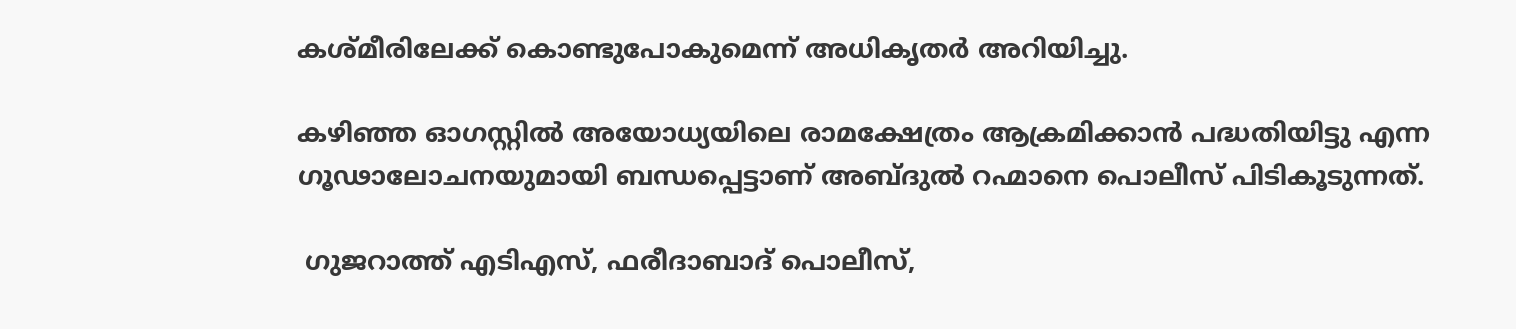കശ്മീരിലേക്ക് കൊണ്ടുപോകുമെന്ന് അധികൃതർ അറിയിച്ചു.

കഴിഞ്ഞ ഓഗസ്റ്റിൽ അയോധ്യയിലെ രാമക്ഷേത്രം ആക്രമിക്കാൻ പദ്ധതിയിട്ടു എന്ന ഗൂഢാലോചനയുമായി ബന്ധപ്പെട്ടാണ് അബ്ദുൽ റഹ്മാനെ പൊലീസ് പിടികൂടുന്നത്.

 ഗുജറാത്ത് എടിഎസ്, ഫരീദാബാദ് പൊലീസ്,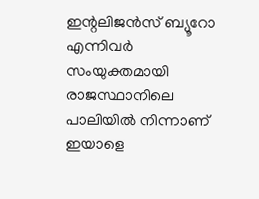ഇന്റലിജൻസ് ബ്യൂറോ എന്നിവർ സംയുക്തമായി രാജസ്ഥാനിലെ പാലിയിൽ നിന്നാണ് ഇയാളെ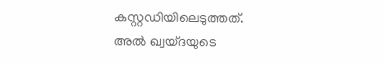കസ്റ്റഡിയിലെടുത്തത്. അൽ ഖ്വയ്ദയുടെ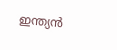ഇന്ത്യൻ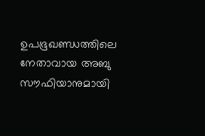ഉപഭൂഖണ്ഡത്തിലെ നേതാവായ അബു സൗഫിയാനുമായി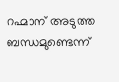റഹ്മാന് അടുത്ത ബന്ധമുണ്ടെന്ന്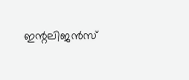ഇന്റലിജൻസ്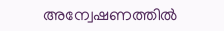അന്വേഷണത്തിൽ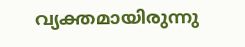വ്യക്തമായിരുന്നു